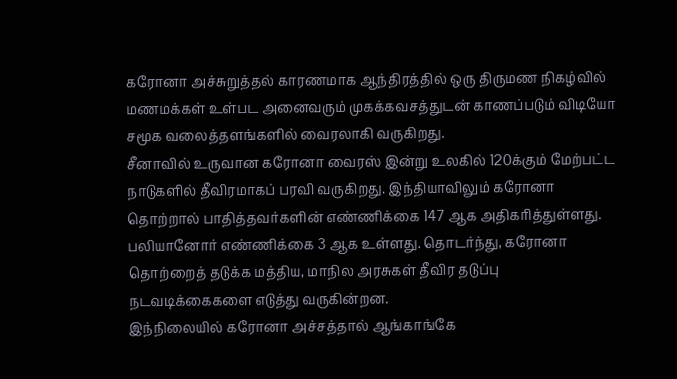கரோனா அச்சுறுத்தல் காரணமாக ஆந்திரத்தில் ஒரு திருமண நிகழ்வில் மணமக்கள் உள்பட அனைவரும் முகக்கவசத்துடன் காணப்படும் விடியோ சமூக வலைத்தளங்களில் வைரலாகி வருகிறது.
சீனாவில் உருவான கரோனா வைரஸ் இன்று உலகில் 120க்கும் மேற்பட்ட நாடுகளில் தீவிரமாகப் பரவி வருகிறது. இந்தியாவிலும் கரோனா தொற்றால் பாதித்தவர்களின் எண்ணிக்கை 147 ஆக அதிகரித்துள்ளது. பலியானோர் எண்ணிக்கை 3 ஆக உள்ளது. தொடர்ந்து, கரோனா தொற்றைத் தடுக்க மத்திய, மாநில அரசுகள் தீவிர தடுப்பு நடவடிக்கைகளை எடுத்து வருகின்றன.
இந்நிலையில் கரோனா அச்சத்தால் ஆங்காங்கே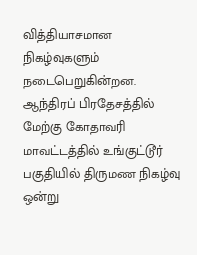வித்தியாசமான நிகழ்வுகளும் நடைபெறுகின்றன. ஆந்திரப் பிரதேசத்தில் மேற்கு கோதாவரி மாவட்டத்தில் உங்குட்டூர் பகுதியில் திருமண நிகழ்வு ஒன்று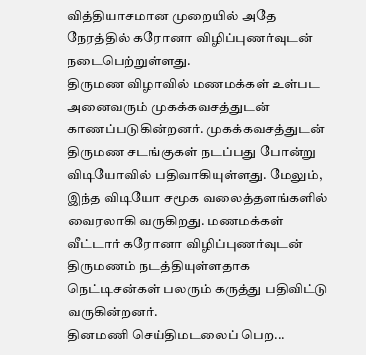வித்தியாசமான முறையில் அதே நேரத்தில் கரோனா விழிப்புணர்வுடன் நடைபெற்றுள்ளது.
திருமண விழாவில் மணமக்கள் உள்பட அனைவரும் முகக்கவசத்துடன் காணப்படுகின்றனர். முகக்கவசத்துடன் திருமண சடங்குகள் நடப்பது போன்று விடியோவில் பதிவாகியுள்ளது. மேலும், இந்த விடியோ சமூக வலைத்தளங்களில் வைரலாகி வருகிறது. மணமக்கள் வீட்டார் கரோனா விழிப்புணர்வுடன் திருமணம் நடத்தியுள்ளதாக நெட்டிசன்கள் பலரும் கருத்து பதிவிட்டு வருகின்றனர்.
தினமணி செய்திமடலைப் பெற...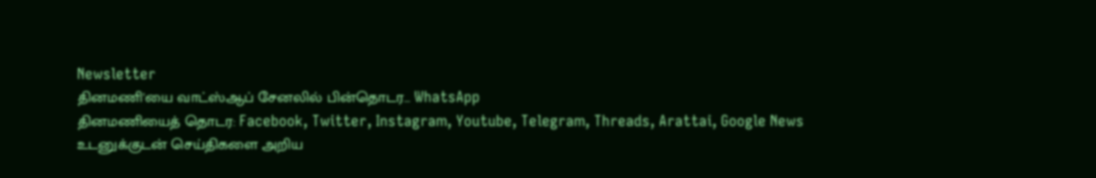Newsletter
தினமணி'யை வாட்ஸ்ஆப் சேனலில் பின்தொடர... WhatsApp
தினமணியைத் தொடர: Facebook, Twitter, Instagram, Youtube, Telegram, Threads, Arattai, Google News
உடனுக்குடன் செய்திகளை அறிய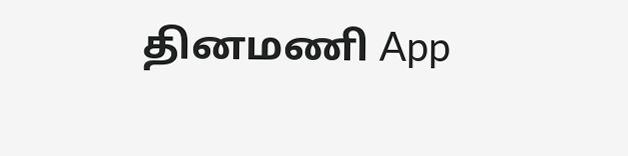தினமணி App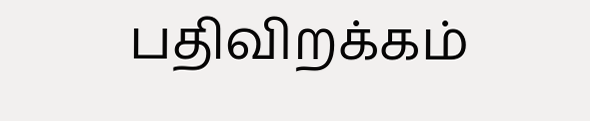பதிவிறக்கம்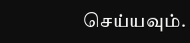செய்யவும்.